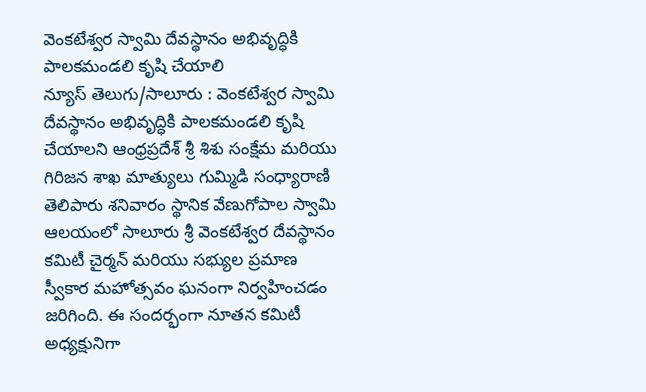వెంకటేశ్వర స్వామి దేవస్థానం అభివృద్ధికి పాలకమండలి కృషి చేయాలి
న్యూస్ తెలుగు/సాలూరు : వెంకటేశ్వర స్వామి దేవస్థానం అభివృద్ధికి పాలకమండలి కృషి చేయాలని ఆంధ్రప్రదేశ్ శ్రీ శిశు సంక్షేమ మరియు గిరిజన శాఖ మాత్యులు గుమ్మిడి సంధ్యారాణి తెలిపారు శనివారం స్థానిక వేణుగోపాల స్వామి ఆలయంలో సాలూరు శ్రీ వెంకటేశ్వర దేవస్థానం కమిటీ చైర్మన్ మరియు సభ్యుల ప్రమాణ స్వీకార మహోత్సవం ఘనంగా నిర్వహించడం జరిగింది. ఈ సందర్భంగా నూతన కమిటీ అధ్యక్షునిగా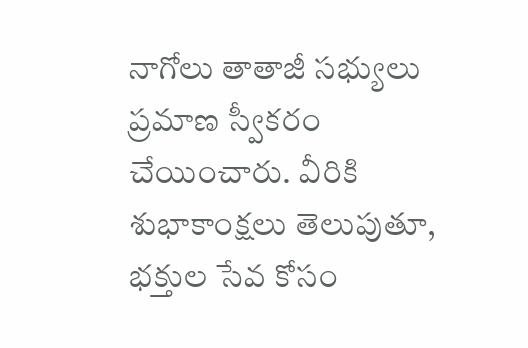నాగోలు తాతాజీ సభ్యులు ప్రమాణ స్వీకరం చేయించారు. వీరికి శుభాకాంక్షలు తెలుపుతూ, భక్తుల సేవ కోసం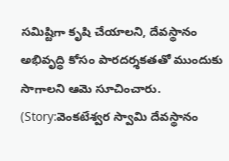సమిష్టిగా కృషి చేయాలని, దేవస్థానం అభివృద్ధి కోసం పారదర్శకతతో ముందుకు సాగాలని ఆమె సూచించారు. (Story:వెంకటేశ్వర స్వామి దేవస్థానం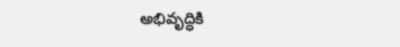అభివృద్ధికి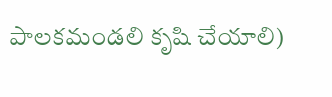పాలకమండలి కృషి చేయాలి)